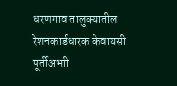धरणगाव तालुक्यातील रेशनकार्डधारक केवायसी पूर्तीअभाी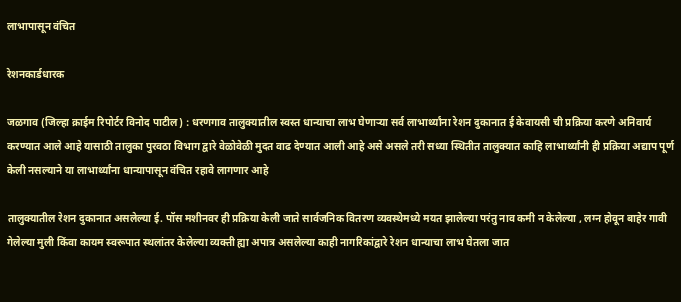लाभापासून वंचित

रेशनकार्डधारक

जळगाव (जिल्हा क्राईम रिपोर्टर विनोद पाटील) : धरणगाव तालुक्यातील स्वस्त धान्याचा लाभ घेणाऱ्या सर्व लाभार्थ्यांना रेशन दुकानात ई केवायसी ची प्रक्रिया करणे अनिवार्य करण्यात आले आहे यासाठी तालुका पुरवठा विभाग द्वारे वेळोवेळी मुदत वाढ देण्यात आली आहे असे असले तरी सध्या स्थितीत तालुक्यात काहि लाभार्थ्यांनी ही प्रक्रिया अद्याप पूर्ण केली नसल्याने या लाभार्थ्यांना धान्यापासून वंचित रहावे लागणार आहे

तालुक्यातील रेशन दुकानात असलेल्या ई. पॉस मशीनवर ही प्रक्रिया केली जाते सार्वजनिक वितरण व्यवस्थेमध्ये मयत झालेल्या परंतु नाव कमी न केलेल्या , लग्न होवून बाहेर गावी गेलेल्या मुली किंवा कायम स्वरूपात स्थलांतर केलेल्या व्यक्ती ह्या अपात्र असलेल्या काही नागरिकांद्वारे रेशन धान्याचा लाभ घेतला जात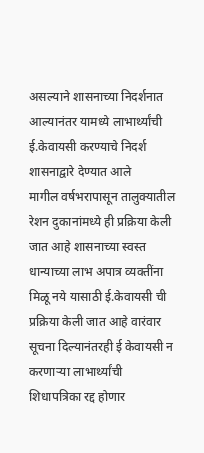असल्याने शासनाच्या निदर्शनात आल्यानंतर यामध्ये लाभार्थ्यांची ई.केवायसी करण्याचे निदर्श शासनाद्वारे देण्यात आले
मागील वर्षभरापासून तालुक्यातील रेशन दुकानांमध्ये ही प्रक्रिया केली जात आहे शासनाच्या स्वस्त धान्याच्या लाभ अपात्र व्यक्तींना मिळू नये यासाठी ई.केवायसी ची प्रक्रिया केली जात आहे वारंवार सूचना दिल्यानंतरही ई केवायसी न करणाऱ्या लाभार्थ्यांची शिधापत्रिका रद्द होणार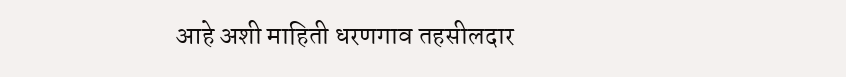आहे अशी माहिती धरणगाव तहसीलदार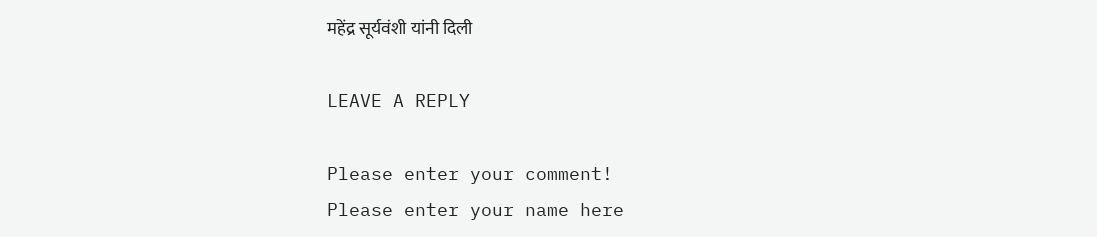महेंद्र सूर्यवंशी यांनी दिली

LEAVE A REPLY

Please enter your comment!
Please enter your name here